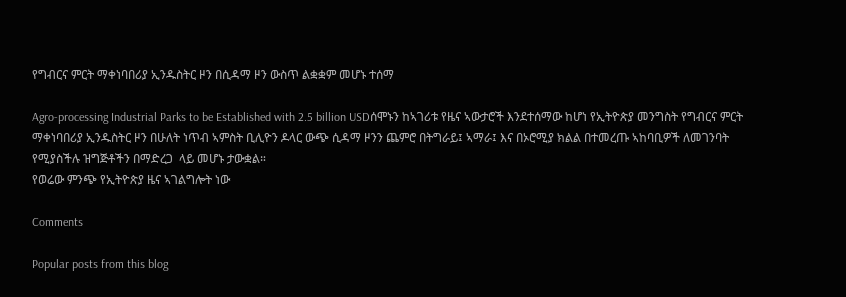የግብርና ምርት ማቀነባበሪያ ኢንዱስትር ዞን በሲዳማ ዞን ውስጥ ልቋቋም መሆኑ ተሰማ

Agro-processing Industrial Parks to be Established with 2.5 billion USDሰሞኑን ከኣገሪቱ የዜና ኣውታሮች እንደተሰማው ከሆነ የኢትዮጵያ መንግስት የግብርና ምርት ማቀነባበሪያ ኢንዱስትር ዞን በሁለት ነጥብ ኣምስት ቢሊዮን ዶላር ውጭ ሲዳማ ዞንን ጨምሮ በትግራይ፤ ኣማራ፤ እና በኦሮሚያ ክልል በተመረጡ ኣከባቢዎች ለመገንባት የሚያስችሉ ዝግጅቶችን በማድረጋ  ላይ መሆኑ ታውቋል።
የወሬው ምንጭ የኢትዮጵያ ዜና ኣገልግሎት ነው

Comments

Popular posts from this blog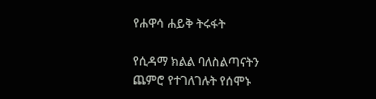የሐዋሳ ሐይቅ ትሩፋት

የሲዳማ ክልል ባለስልጣናትን ጨምሮ የተገለገሉት የሰሞኑ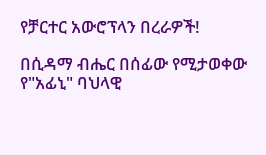የቻርተር አውሮፕላን በረራዎች!

በሲዳማ ብሔር በሰፊው የሚታወቀው የ"አፊኒ" ባህላዊ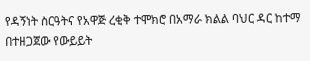የዳኝነት ስርዓትና የአዋጅ ረቂቅ ተሞክሮ በአማራ ክልል ባህር ዳር ከተማ በተዘጋጀው የውይይት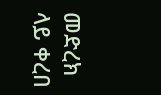መድረክ ላይ ቀረበ